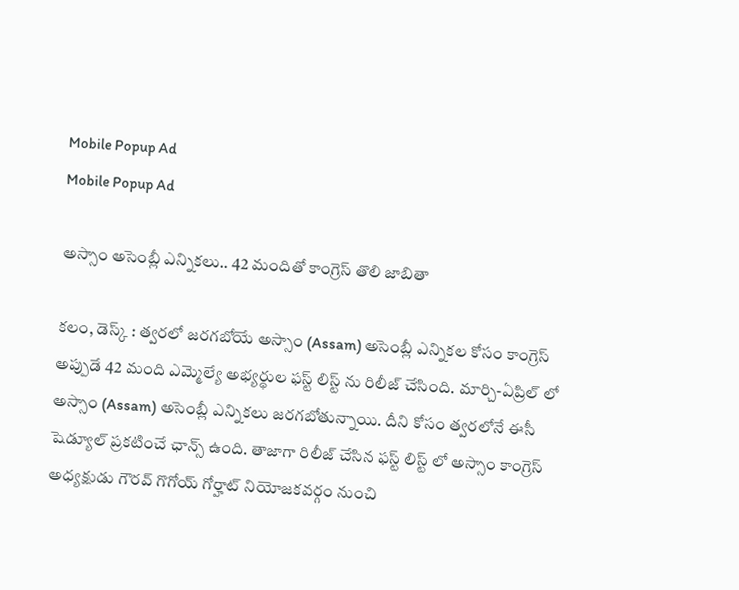Mobile Popup Ad
Mobile Popup Ad

అస్సాం అసెంబ్లీ ఎన్నికలు.. 42 మందితో కాంగ్రెస్ తొలి జాబితా

కలం, డెస్క్ : త్వరలో జరగబోయే అస్సాం (Assam) అసెంబ్లీ ఎన్నికల కోసం కాంగ్రెస్ అప్పుడే 42 మంది ఎమ్మెల్యే అభ్యర్థుల ఫస్ట్ లిస్ట్ ను రిలీజ్ చేసింది. మార్చి-ఏప్రిల్ లో అస్సాం (Assam) అసెంబ్లీ ఎన్నికలు జరగబోతున్నాయి. దీని కోసం త్వరలోనే ఈసీ షెడ్యూల్ ప్రకటించే ఛాన్స్ ఉంది. తాజాగా రిలీజ్ చేసిన ఫస్ట్ లిస్ట్ లో అస్సాం కాంగ్రెస్ అధ్యక్షుడు గౌరవ్ గొగోయ్ గోర్హాట్ నియోజకవర్గం నుంచి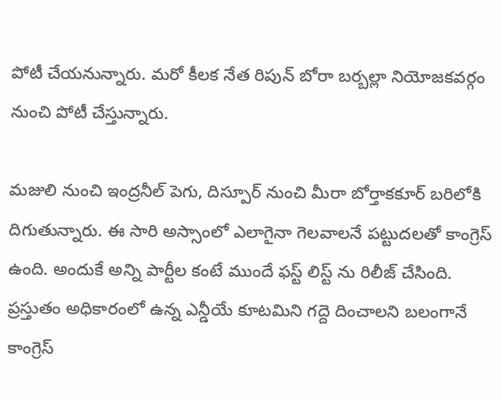పోటీ చేయనున్నారు. మరో కీలక నేత రిపున్ బోరా బర్బల్లా నియోజకవర్గం నుంచి పోటీ చేస్తున్నారు.

మజులి నుంచి ఇంద్రనీల్ పెగు, దిస్పూర్ నుంచి మీరా బోర్తాకకూర్ బరిలోకి దిగుతున్నారు. ఈ సారి అస్సాంలో ఎలాగైనా గెలవాలనే పట్టుదలతో కాంగ్రెస్ ఉంది. అందుకే అన్ని పార్టీల కంటే ముందే ఫస్ట్ లిస్ట్ ను రిలీజ్ చేసింది. ప్రస్తుతం అధికారంలో ఉన్న ఎన్డీయే కూటమిని గద్దె దించాలని బలంగానే కాంగ్రెస్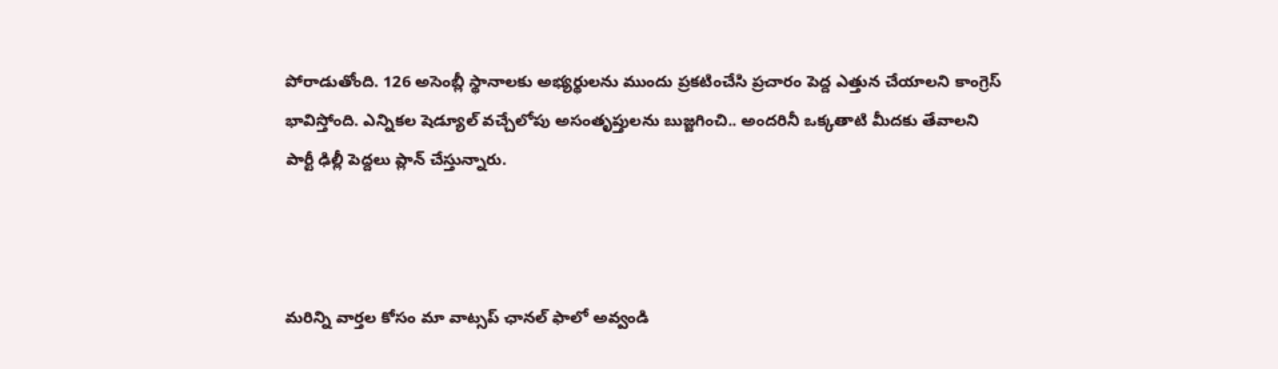పోరాడుతోంది. 126 అసెంబ్లీ స్థానాలకు అభ్యర్థులను ముందు ప్రకటించేసి ప్రచారం పెద్ద ఎత్తున చేయాలని కాంగ్రెస్ భావిస్తోంది. ఎన్నికల షెడ్యూల్ వచ్చేలోపు అసంతృప్తులను బుజ్జగించి.. అందరినీ ఒక్కతాటి మీదకు తేవాలని పార్టీ ఢిల్లీ పెద్దలు ప్లాన్ చేస్తున్నారు.



మ‌రిన్ని వార్త‌ల కోసం మా వాట్స‌ప్ ఛాన‌ల్ ఫాలో అవ్వండి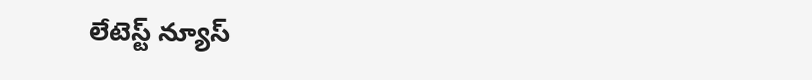లేటెస్ట్ న్యూస్‌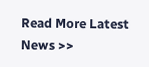Read More Latest News >>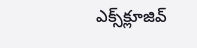ఎక్స్‌క్లూజివ్‌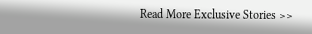Read More Exclusive Stories >>